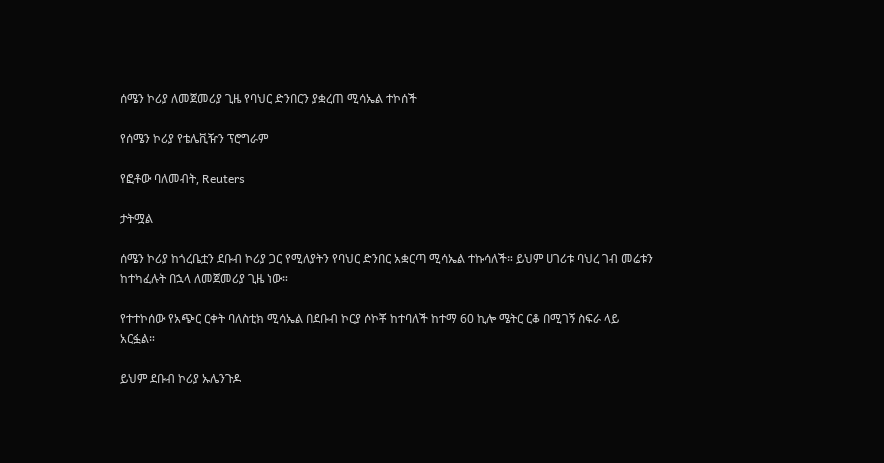ሰሜን ኮሪያ ለመጀመሪያ ጊዜ የባህር ድንበርን ያቋረጠ ሚሳኤል ተኮሰች

የሰሜን ኮሪያ የቴሌቪዥን ፕሮግራም

የፎቶው ባለመብት, Reuters

ታትሟል

ሰሜን ኮሪያ ከጎረቤቷን ደቡብ ኮሪያ ጋር የሚለያትን የባህር ድንበር አቋርጣ ሚሳኤል ተኩሳለች። ይህም ሀገሪቱ ባህረ ገብ መሬቱን ከተካፈሉት በኋላ ለመጀመሪያ ጊዜ ነው።

የተተኮሰው የአጭር ርቀት ባለስቲክ ሚሳኤል በደቡብ ኮርያ ሶኮቾ ከተባለች ከተማ 60 ኪሎ ሜትር ርቆ በሚገኝ ስፍራ ላይ አርፏል።

ይህም ደቡብ ኮሪያ ኡሌንጉዶ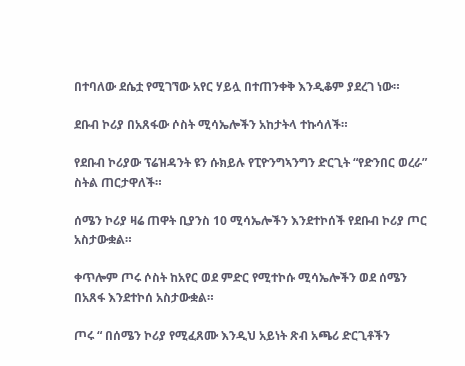በተባለው ደሴቷ የሚገኘው አየር ሃይሏ በተጠንቀቅ እንዲቆም ያደረገ ነው።

ደቡብ ኮሪያ በአጸፋው ሶስት ሚሳኤሎችን አከታትላ ተኩሳለች።

የደቡብ ኮሪያው ፕሬዝዳንት ዩን ሱክይሉ የፒዮንግኣንግን ድርጊት “የድንበር ወረራ” ስትል ጠርታዋለች።

ሰሜን ኮሪያ ዛሬ ጠዋት ቢያንስ 10 ሚሳኤሎችን እንደተኮሰች የደቡብ ኮሪያ ጦር አስታውቋል።

ቀጥሎም ጦሩ ሶስት ከአየር ወደ ምድር የሚተኮሱ ሚሳኤሎችን ወደ ሰሜን በአጸፋ እንደተኮሰ አስታውቋል።

ጦሩ “ በሰሜን ኮሪያ የሚፈጸሙ እንዲህ አይነት ጽብ አጫሪ ድርጊቶችን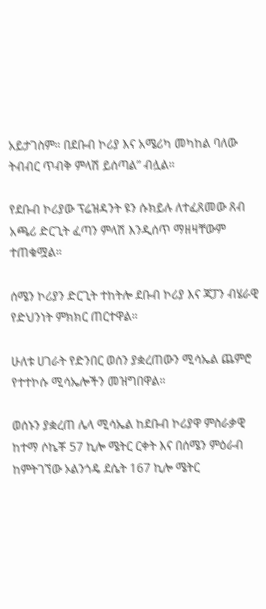አይታገስም። በደቡብ ኮሪያ እና አሜሪካ መካከል ባለው ትብብር ጥብቅ ምላሽ ይሰጣል” ብሏል።

የደቡብ ኮሪያው ፕሬዝዳንት ዩን ሱክይሉ ለተፈጸመው ጸብ አጫሪ ድርጊት ፈጣን ምላሽ እንዲሰጥ ማዘዛቸውም ተጠቁሟል።

ሰሜን ኮሪያን ድርጊት ተከትሎ ደቡብ ኮሪያ እና ጃፓን ብሄራዊ የድህንነት ምክክር ጠርተዋል።

ሁለቱ ሀገራት የድንበር ወሰን ያቋረጠውን ሚሳኤል ጨምሮ የተተኮሱ ሚሳኤሎችን መዝግበዋል።

ወሰኑን ያቋረጠ ሌላ ሚሳኤል ከደቡብ ኮሪያዋ ምስራቃዊ ከተማ ሶኬቾ 57 ኪሎ ሜትር ርቀት እና በሰሜን ምዕራብ ከምትገኘው ኦልንጎዴ ደሴት 167 ኪሎ ሜትር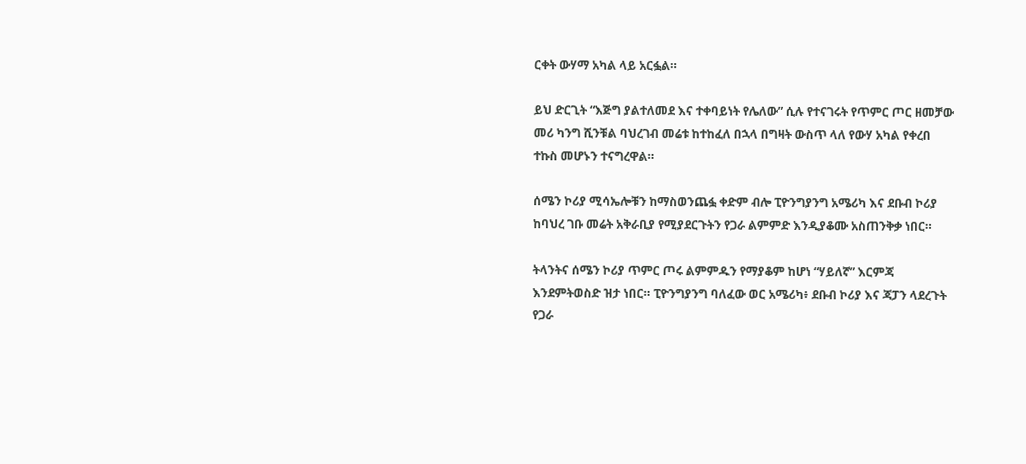ርቀት ውሃማ አካል ላይ አርፏል።

ይህ ድርጊት “እጅግ ያልተለመደ እና ተቀባይነት የሌለው” ሲሉ የተናገሩት የጥምር ጦር ዘመቻው መሪ ካንግ ሺንቹል ባህረገብ መሬቱ ከተከፈለ በኋላ በግዛት ውስጥ ላለ የውሃ አካል የቀረበ ተኩስ መሆኑን ተናግረዋል።

ሰሜን ኮሪያ ሚሳኤሎቹን ከማስወንጨፏ ቀድም ብሎ ፒዮንግያንግ አሜሪካ እና ደቡብ ኮሪያ ከባህረ ገቡ መሬት አቅራቢያ የሚያደርጉትን የጋራ ልምምድ እንዲያቆሙ አስጠንቅቃ ነበር።

ትላንትና ሰሜን ኮሪያ ጥምር ጦሩ ልምምዱን የማያቆም ከሆነ “ሃይለኛ” እርምጃ እንደምትወስድ ዝታ ነበር። ፒዮንግያንግ ባለፈው ወር አሜሪካ፥ ደቡብ ኮሪያ እና ጃፓን ላደረጉት የጋራ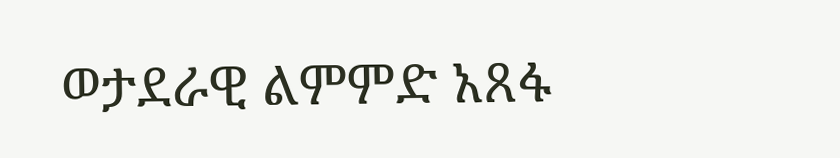ወታደራዊ ልምምድ አጸፋ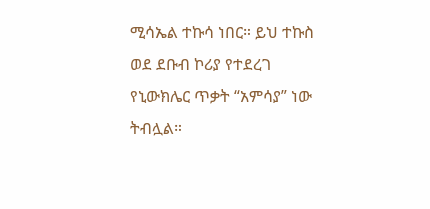ሚሳኤል ተኩሳ ነበር። ይህ ተኩስ ወደ ደቡብ ኮሪያ የተደረገ የኒውክሌር ጥቃት “አምሳያ” ነው ትብሏል።